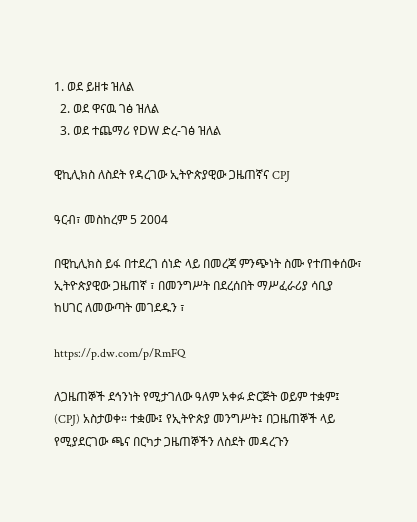1. ወደ ይዘቱ ዝለል
  2. ወደ ዋናዉ ገፅ ዝለል
  3. ወደ ተጨማሪ የDW ድረ-ገፅ ዝለል

ዊኪሊክስ ለስደት የዳረገው ኢትዮጵያዊው ጋዜጠኛና CPJ

ዓርብ፣ መስከረም 5 2004

በዊኪሊክስ ይፋ በተደረገ ሰነድ ላይ በመረጃ ምንጭነት ስሙ የተጠቀሰው፣ ኢትዮጵያዊው ጋዜጠኛ ፣ በመንግሥት በደረሰበት ማሥፈራሪያ ሳቢያ ከሀገር ለመውጣት መገደዱን ፣

https://p.dw.com/p/RmFQ

ለጋዜጠኞች ደኅንነት የሚታገለው ዓለም አቀፉ ድርጅት ወይም ተቋም፤ (CPJ) አስታወቀ። ተቋሙ፤ የኢትዮጵያ መንግሥት፤ በጋዜጠኞች ላይ የሚያደርገው ጫና በርካታ ጋዜጠኞችን ለስደት መዳረጉን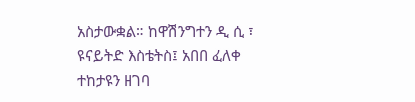አስታውቋል። ከዋሽንግተን ዲ ሲ ፣ ዩናይትድ እስቴትስ፤ አበበ ፈለቀ ተከታዩን ዘገባ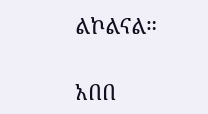ልኮልናል።

አበበ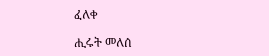ፈለቀ

ሒሩት መለሰ